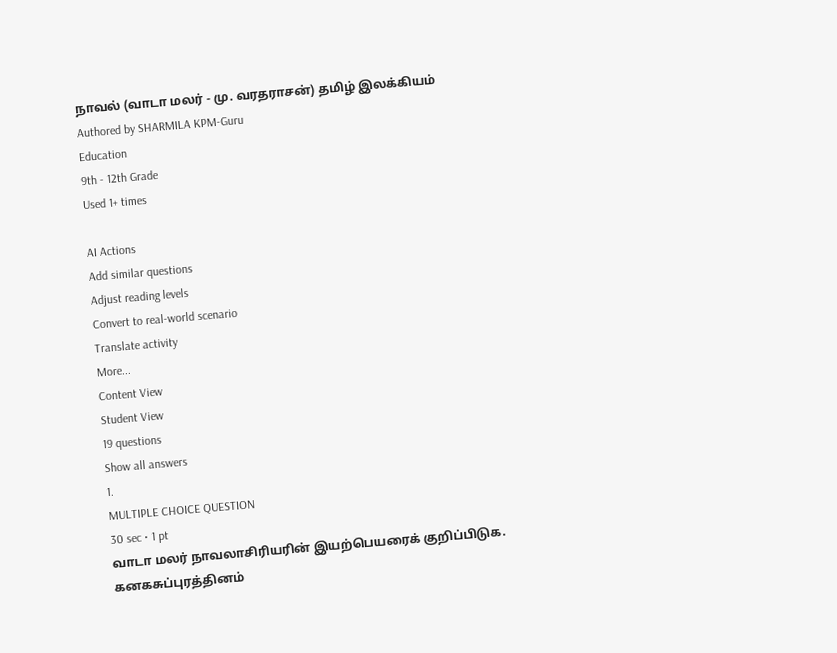நாவல் (வாடா மலர் - மு. வரதராசன்) தமிழ் இலக்கியம்
Authored by SHARMILA KPM-Guru
Education
9th - 12th Grade
Used 1+ times

AI Actions
Add similar questions
Adjust reading levels
Convert to real-world scenario
Translate activity
More...
Content View
Student View
19 questions
Show all answers
1.
MULTIPLE CHOICE QUESTION
30 sec • 1 pt
வாடா மலர் நாவலாசிரியரின் இயற்பெயரைக் குறிப்பிடுக.
கனகசுப்புரத்தினம்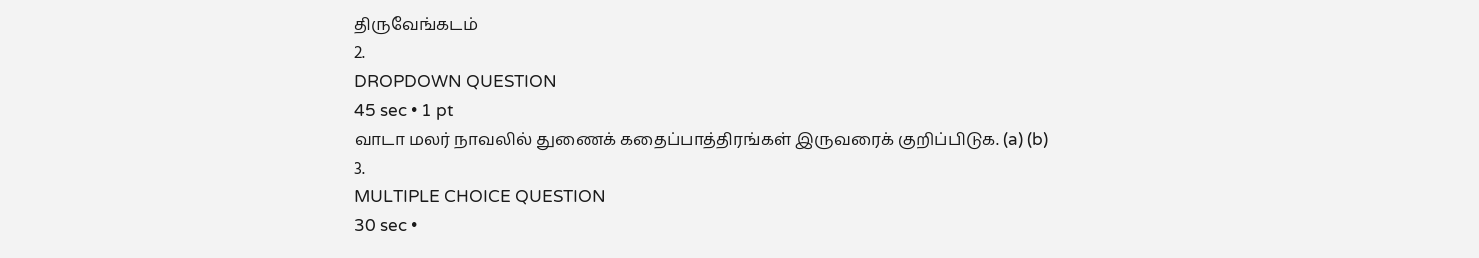திருவேங்கடம்
2.
DROPDOWN QUESTION
45 sec • 1 pt
வாடா மலர் நாவலில் துணைக் கதைப்பாத்திரங்கள் இருவரைக் குறிப்பிடுக. (a) (b)
3.
MULTIPLE CHOICE QUESTION
30 sec •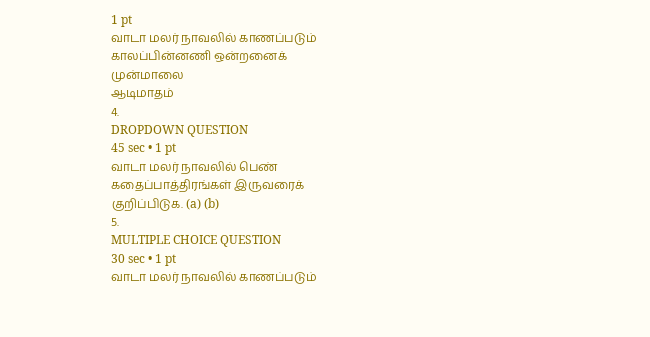1 pt
வாடா மலர் நாவலில் காணப்படும் காலப்பின்னணி ஒன்றனைக்
முன்மாலை
ஆடிமாதம்
4.
DROPDOWN QUESTION
45 sec • 1 pt
வாடா மலர் நாவலில் பெண் கதைப்பாத்திரங்கள் இருவரைக் குறிப்பிடுக. (a) (b)
5.
MULTIPLE CHOICE QUESTION
30 sec • 1 pt
வாடா மலர் நாவலில் காணப்படும்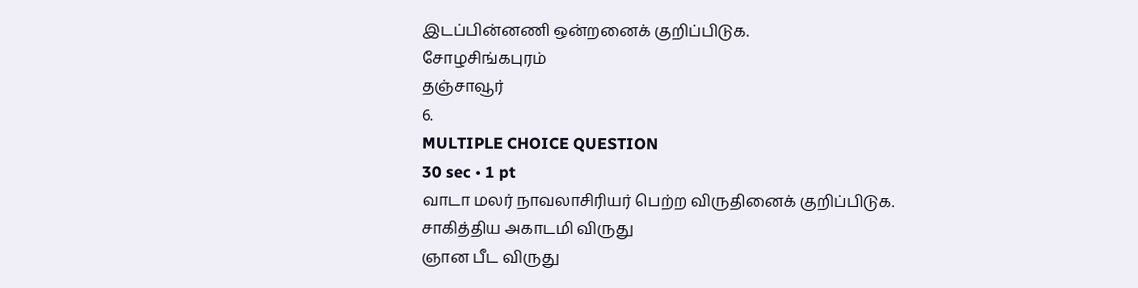இடப்பின்னணி ஒன்றனைக் குறிப்பிடுக.
சோழசிங்கபுரம்
தஞ்சாவூர்
6.
MULTIPLE CHOICE QUESTION
30 sec • 1 pt
வாடா மலர் நாவலாசிரியர் பெற்ற விருதினைக் குறிப்பிடுக.
சாகித்திய அகாடமி விருது
ஞான பீட விருது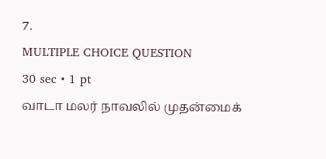7.
MULTIPLE CHOICE QUESTION
30 sec • 1 pt
வாடா மலர் நாவலில் முதன்மைக்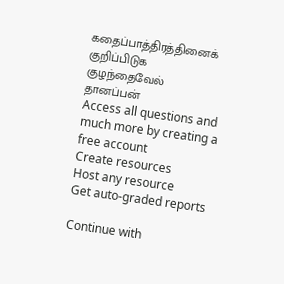கதைப்பாத்திரத்தினைக் குறிப்பிடுக
குழந்தைவேல்
தானப்பன்
Access all questions and much more by creating a free account
Create resources
Host any resource
Get auto-graded reports

Continue with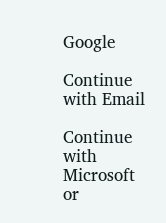Google

Continue with Email

Continue with Microsoft
or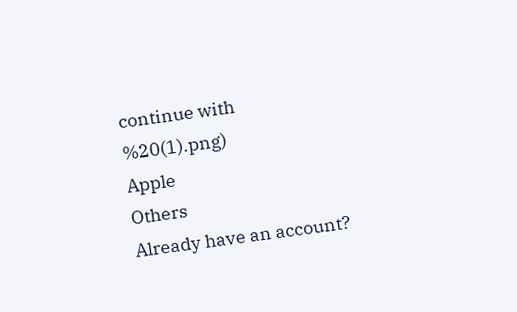continue with
%20(1).png)
Apple
Others
Already have an account?